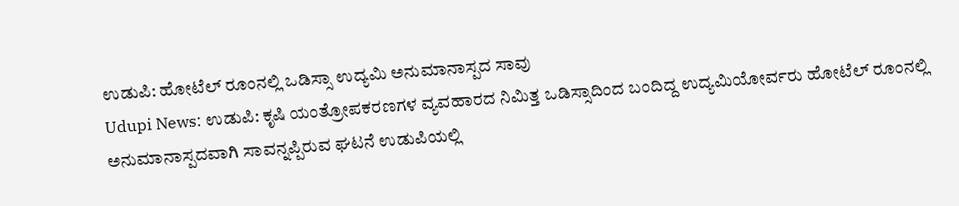ಉಡುಪಿ: ಹೋಟೆಲ್ ರೂಂನಲ್ಲಿ ಒಡಿಸ್ಸಾ ಉದ್ಯಮಿ ಅನುಮಾನಾಸ್ಪದ ಸಾವು
Udupi News: ಉಡುಪಿ: ಕೃಷಿ ಯಂತ್ರೋಪಕರಣಗಳ ವ್ಯವಹಾರದ ನಿಮಿತ್ತ ಒಡಿಸ್ಸಾದಿಂದ ಬಂದಿದ್ದ ಉದ್ಯಮಿಯೋರ್ವರು ಹೋಟೆಲ್ ರೂಂನಲ್ಲಿ ಅನುಮಾನಾಸ್ಪದವಾಗಿ ಸಾವನ್ನಪ್ಪಿರುವ ಘಟನೆ ಉಡುಪಿಯಲ್ಲಿ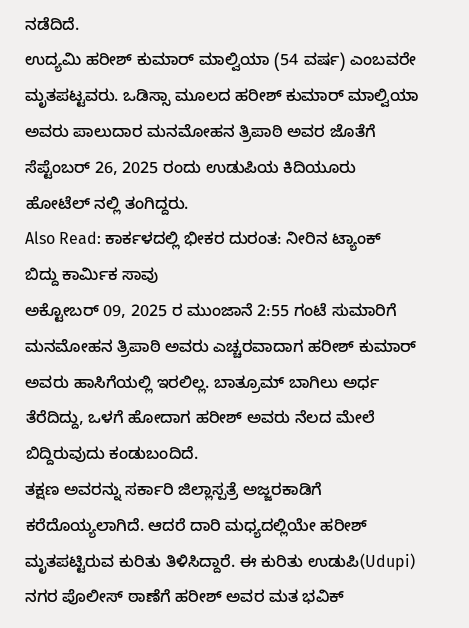ನಡೆದಿದೆ.
ಉದ್ಯಮಿ ಹರೀಶ್ ಕುಮಾರ್ ಮಾಲ್ವಿಯಾ (54 ವರ್ಷ) ಎಂಬವರೇ ಮೃತಪಟ್ಟವರು. ಒಡಿಸ್ಸಾ ಮೂಲದ ಹರೀಶ್ ಕುಮಾರ್ ಮಾಲ್ವಿಯಾ ಅವರು ಪಾಲುದಾರ ಮನಮೋಹನ ತ್ರಿಪಾಠಿ ಅವರ ಜೊತೆಗೆ ಸೆಪ್ಟೆಂಬರ್ 26, 2025 ರಂದು ಉಡುಪಿಯ ಕಿದಿಯೂರು ಹೋಟೆಲ್ ನಲ್ಲಿ ತಂಗಿದ್ದರು.
Also Read: ಕಾರ್ಕಳದಲ್ಲಿ ಭೀಕರ ದುರಂತ: ನೀರಿನ ಟ್ಯಾಂಕ್ ಬಿದ್ದು ಕಾರ್ಮಿಕ ಸಾವು
ಅಕ್ಟೋಬರ್ 09, 2025 ರ ಮುಂಜಾನೆ 2:55 ಗಂಟೆ ಸುಮಾರಿಗೆ ಮನಮೋಹನ ತ್ರಿಪಾಠಿ ಅವರು ಎಚ್ಚರವಾದಾಗ ಹರೀಶ್ ಕುಮಾರ್ ಅವರು ಹಾಸಿಗೆಯಲ್ಲಿ ಇರಲಿಲ್ಲ. ಬಾತ್ರೂಮ್ ಬಾಗಿಲು ಅರ್ಧ ತೆರೆದಿದ್ದು, ಒಳಗೆ ಹೋದಾಗ ಹರೀಶ್ ಅವರು ನೆಲದ ಮೇಲೆ ಬಿದ್ದಿರುವುದು ಕಂಡುಬಂದಿದೆ.
ತಕ್ಷಣ ಅವರನ್ನು ಸರ್ಕಾರಿ ಜಿಲ್ಲಾಸ್ಪತ್ರೆ ಅಜ್ಜರಕಾಡಿಗೆ ಕರೆದೊಯ್ಯಲಾಗಿದೆ. ಆದರೆ ದಾರಿ ಮಧ್ಯದಲ್ಲಿಯೇ ಹರೀಶ್ ಮೃತಪಟ್ಟಿರುವ ಕುರಿತು ತಿಳಿಸಿದ್ದಾರೆ. ಈ ಕುರಿತು ಉಡುಪಿ(Udupi) ನಗರ ಪೊಲೀಸ್ ಠಾಣೆಗೆ ಹರೀಶ್ ಅವರ ಮತ ಭವಿಕ್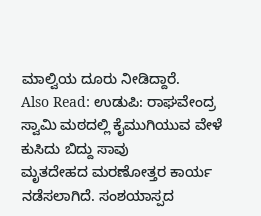ಮಾಲ್ವಿಯ ದೂರು ನೀಡಿದ್ದಾರೆ.
Also Read: ಉಡುಪಿ: ರಾಘವೇಂದ್ರ ಸ್ವಾಮಿ ಮಠದಲ್ಲಿ ಕೈಮುಗಿಯುವ ವೇಳೆ ಕುಸಿದು ಬಿದ್ದು ಸಾವು
ಮೃತದೇಹದ ಮರಣೋತ್ತರ ಕಾರ್ಯ ನಡೆಸಲಾಗಿದೆ. ಸಂಶಯಾಸ್ಪದ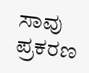ಸಾವು ಪ್ರಕರಣ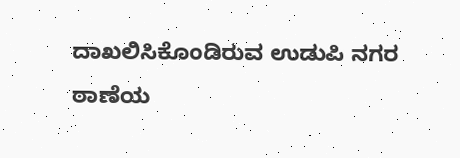ದಾಖಲಿಸಿಕೊಂಡಿರುವ ಉಡುಪಿ ನಗರ ಠಾಣೆಯ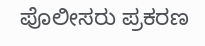ಪೊಲೀಸರು ಪ್ರಕರಣ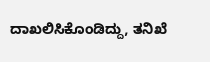ದಾಖಲಿಸಿಕೊಂಡಿದ್ದು, ತನಿಖೆ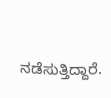ನಡೆಸುತ್ತಿದ್ದಾರೆ.